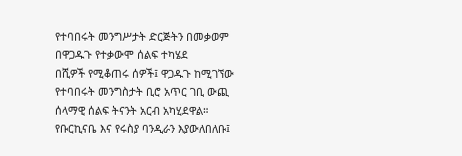የተባበሩት መንግሥታት ድርጅትን በመቃወም በዋጋዱጉ የተቃውሞ ሰልፍ ተካሄደ
በሺዎች የሚቆጠሩ ሰዎች፤ ዋጋዱጉ ከሚገኘው የተባበሩት መንግስታት ቢሮ አጥር ገቢ ውጪ ሰላማዊ ሰልፍ ትናንት አርብ አካሂደዋል።
የቡርኪናቤ እና የሩስያ ባንዲራን እያውለበለቡ፤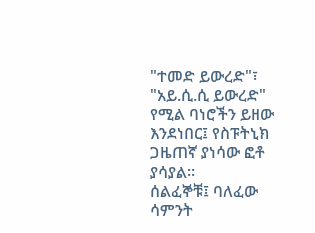"ተመድ ይውረድ"፣ "አይ.ሲ.ሲ ይውረድ" የሚል ባነሮችን ይዘው እንደነበር፤ የስፑትኒክ ጋዜጠኛ ያነሳው ፎቶ ያሳያል።
ሰልፈኞቹ፤ ባለፈው ሳምንት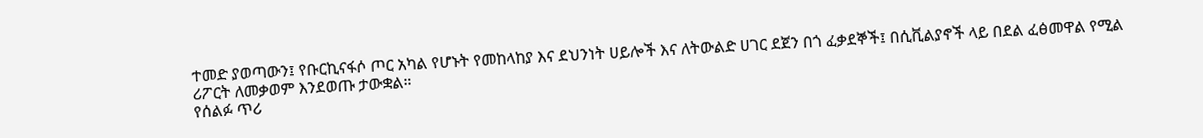ተመድ ያወጣውን፤ የቡርኪናፋሶ ጦር አካል የሆኑት የመከላከያ እና ደህንነት ሀይሎች እና ለትውልድ ሀገር ደጀን በጎ ፈቃደኞች፤ በሲቪልያኖች ላይ በደል ፈፅመዋል የሚል ሪፖርት ለመቃወም እንደወጡ ታውቋል።
የሰልፉ ጥሪ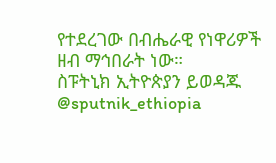የተደረገው በብሔራዊ የነዋሪዎች ዘብ ማኅበራት ነው።
ስፑትኒክ ኢትዮጵያን ይወዳጁ @sputnik_ethiopia